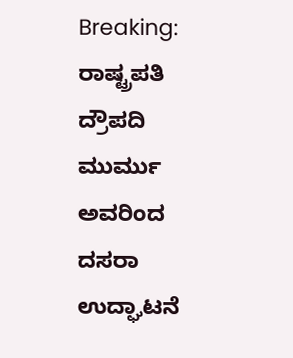Breaking: ರಾಷ್ಟ್ರಪತಿ ದ್ರೌಪದಿ ಮುರ್ಮು ಅವರಿಂದ ದಸರಾ ಉದ್ಘಾಟನೆ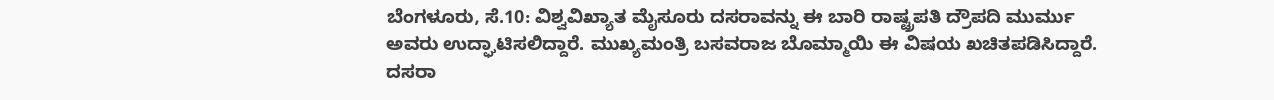ಬೆಂಗಳೂರು, ಸೆ.10: ವಿಶ್ವವಿಖ್ಯಾತ ಮೈಸೂರು ದಸರಾವನ್ನು ಈ ಬಾರಿ ರಾಷ್ಟ್ರಪತಿ ದ್ರೌಪದಿ ಮುರ್ಮು ಅವರು ಉದ್ಘಾಟಿಸಲಿದ್ದಾರೆ. ಮುಖ್ಯಮಂತ್ರಿ ಬಸವರಾಜ ಬೊಮ್ಮಾಯಿ ಈ ವಿಷಯ ಖಚಿತಪಡಿಸಿದ್ದಾರೆ.
ದಸರಾ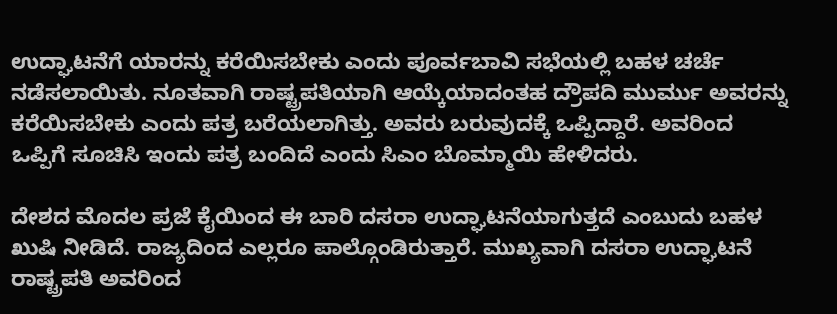ಉದ್ಘಾಟನೆಗೆ ಯಾರನ್ನು ಕರೆಯಿಸಬೇಕು ಎಂದು ಪೂರ್ವಬಾವಿ ಸಭೆಯಲ್ಲಿ ಬಹಳ ಚರ್ಚೆ ನಡೆಸಲಾಯಿತು. ನೂತವಾಗಿ ರಾಷ್ಟ್ರಪತಿಯಾಗಿ ಆಯ್ಕೆಯಾದಂತಹ ದ್ರೌಪದಿ ಮುರ್ಮು ಅವರನ್ನು ಕರೆಯಿಸಬೇಕು ಎಂದು ಪತ್ರ ಬರೆಯಲಾಗಿತ್ತು. ಅವರು ಬರುವುದಕ್ಕೆ ಒಪ್ಪಿದ್ದಾರೆ. ಅವರಿಂದ ಒಪ್ಪಿಗೆ ಸೂಚಿಸಿ ಇಂದು ಪತ್ರ ಬಂದಿದೆ ಎಂದು ಸಿಎಂ ಬೊಮ್ಮಾಯಿ ಹೇಳಿದರು.

ದೇಶದ ಮೊದಲ ಪ್ರಜೆ ಕೈಯಿಂದ ಈ ಬಾರಿ ದಸರಾ ಉದ್ಘಾಟನೆಯಾಗುತ್ತದೆ ಎಂಬುದು ಬಹಳ ಖುಷಿ ನೀಡಿದೆ. ರಾಜ್ಯದಿಂದ ಎಲ್ಲರೂ ಪಾಲ್ಗೊಂಡಿರುತ್ತಾರೆ. ಮುಖ್ಯವಾಗಿ ದಸರಾ ಉದ್ಘಾಟನೆ ರಾಷ್ಟ್ರಪತಿ ಅವರಿಂದ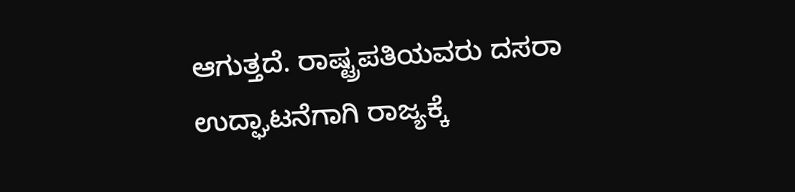ಆಗುತ್ತದೆ. ರಾಷ್ಟ್ರಪತಿಯವರು ದಸರಾ ಉದ್ಘಾಟನೆಗಾಗಿ ರಾಜ್ಯಕ್ಕೆ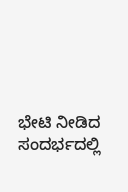ಭೇಟಿ ನೀಡಿದ ಸಂದರ್ಭದಲ್ಲಿ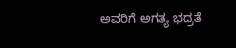ಅವರಿಗೆ ಅಗತ್ಯ ಭದ್ರತೆ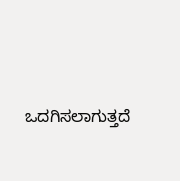ಒದಗಿಸಲಾಗುತ್ತದೆ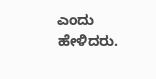ಎಂದು ಹೇಳಿದರು.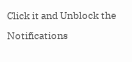Click it and Unblock the Notifications